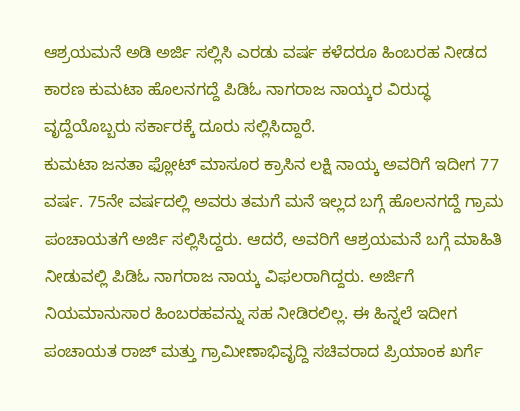ಆಶ್ರಯಮನೆ ಅಡಿ ಅರ್ಜಿ ಸಲ್ಲಿಸಿ ಎರಡು ವರ್ಷ ಕಳೆದರೂ ಹಿಂಬರಹ ನೀಡದ ಕಾರಣ ಕುಮಟಾ ಹೊಲನಗದ್ದೆ ಪಿಡಿಓ ನಾಗರಾಜ ನಾಯ್ಕರ ವಿರುದ್ಧ ವೃದ್ದೆಯೊಬ್ಬರು ಸರ್ಕಾರಕ್ಕೆ ದೂರು ಸಲ್ಲಿಸಿದ್ದಾರೆ.
ಕುಮಟಾ ಜನತಾ ಫ್ಲೋಟ್ ಮಾಸೂರ ಕ್ರಾಸಿನ ಲಕ್ಷಿ ನಾಯ್ಕ ಅವರಿಗೆ ಇದೀಗ 77 ವರ್ಷ. 75ನೇ ವರ್ಷದಲ್ಲಿ ಅವರು ತಮಗೆ ಮನೆ ಇಲ್ಲದ ಬಗ್ಗೆ ಹೊಲನಗದ್ದೆ ಗ್ರಾಮ ಪಂಚಾಯತಗೆ ಅರ್ಜಿ ಸಲ್ಲಿಸಿದ್ದರು. ಆದರೆ, ಅವರಿಗೆ ಆಶ್ರಯಮನೆ ಬಗ್ಗೆ ಮಾಹಿತಿ ನೀಡುವಲ್ಲಿ ಪಿಡಿಓ ನಾಗರಾಜ ನಾಯ್ಕ ವಿಫಲರಾಗಿದ್ದರು. ಅರ್ಜಿಗೆ ನಿಯಮಾನುಸಾರ ಹಿಂಬರಹವನ್ನು ಸಹ ನೀಡಿರಲಿಲ್ಲ. ಈ ಹಿನ್ನಲೆ ಇದೀಗ ಪಂಚಾಯತ ರಾಜ್ ಮತ್ತು ಗ್ರಾಮೀಣಾಭಿವೃದ್ದಿ ಸಚಿವರಾದ ಪ್ರಿಯಾಂಕ ಖರ್ಗೆ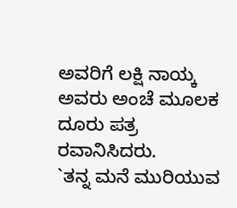ಅವರಿಗೆ ಲಕ್ಷಿ ನಾಯ್ಕ ಅವರು ಅಂಚೆ ಮೂಲಕ ದೂರು ಪತ್ರ ರವಾನಿಸಿದರು.
`ತನ್ನ ಮನೆ ಮುರಿಯುವ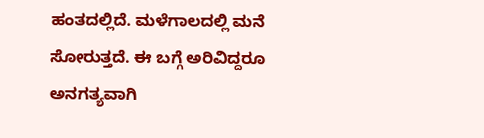ಹಂತದಲ್ಲಿದೆ. ಮಳೆಗಾಲದಲ್ಲಿ ಮನೆ ಸೋರುತ್ತದೆ. ಈ ಬಗ್ಗೆ ಅರಿವಿದ್ದರೂ ಅನಗತ್ಯವಾಗಿ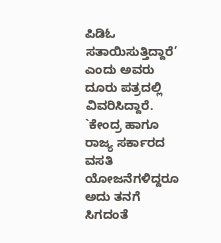ಪಿಡಿಓ ಸತಾಯಿಸುತ್ತಿದ್ದಾರೆ’ ಎಂದು ಅವರು ದೂರು ಪತ್ರದಲ್ಲಿ ವಿವರಿಸಿದ್ದಾರೆ. `ಕೇಂದ್ರ ಹಾಗೂ ರಾಜ್ಯ ಸರ್ಕಾರದ ವಸತಿ ಯೋಜನೆಗಳಿದ್ದರೂ ಅದು ತನಗೆ ಸಿಗದಂತೆ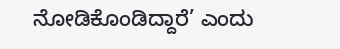ನೋಡಿಕೊಂಡಿದ್ದಾರೆ’ ಎಂದು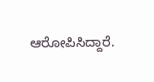ಆರೋಪಿಸಿದ್ದಾರೆ.